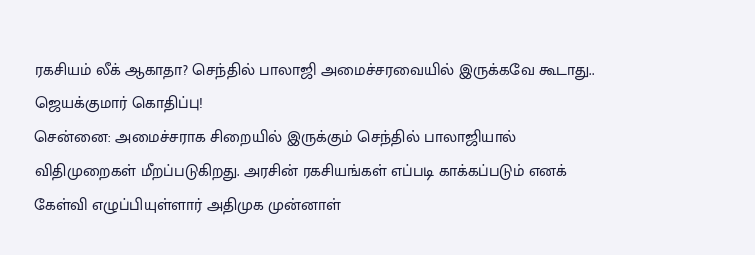ரகசியம் லீக் ஆகாதா? செந்தில் பாலாஜி அமைச்சரவையில் இருக்கவே கூடாது.. ஜெயக்குமார் கொதிப்பு!
சென்னை: அமைச்சராக சிறையில் இருக்கும் செந்தில் பாலாஜியால் விதிமுறைகள் மீறப்படுகிறது. அரசின் ரகசியங்கள் எப்படி காக்கப்படும் எனக் கேள்வி எழுப்பியுள்ளார் அதிமுக முன்னாள்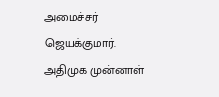அமைச்சர் ஜெயக்குமார்.
அதிமுக முன்னாள்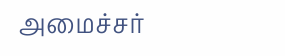அமைச்சர்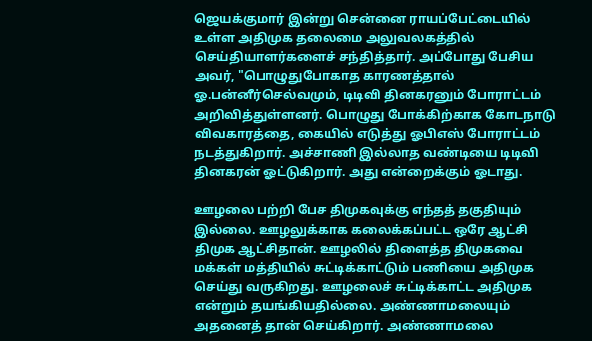ஜெயக்குமார் இன்று சென்னை ராயப்பேட்டையில் உள்ள அதிமுக தலைமை அலுவலகத்தில் செய்தியாளர்களைச் சந்தித்தார். அப்போது பேசிய அவர், "பொழுதுபோகாத காரணத்தால் ஓ.பன்னீர்செல்வமும், டிடிவி தினகரனும் போராட்டம் அறிவித்துள்ளனர். பொழுது போக்கிற்காக கோடநாடு விவகாரத்தை, கையில் எடுத்து ஓபிஎஸ் போராட்டம் நடத்துகிறார். அச்சாணி இல்லாத வண்டியை டிடிவி தினகரன் ஓட்டுகிறார். அது என்றைக்கும் ஓடாது.

ஊழலை பற்றி பேச திமுகவுக்கு எந்தத் தகுதியும் இல்லை. ஊழலுக்காக கலைக்கப்பட்ட ஒரே ஆட்சி திமுக ஆட்சிதான். ஊழலில் திளைத்த திமுகவை மக்கள் மத்தியில் சுட்டிக்காட்டும் பணியை அதிமுக செய்து வருகிறது. ஊழலைச் சுட்டிக்காட்ட அதிமுக என்றும் தயங்கியதில்லை. அண்ணாமலையும் அதனைத் தான் செய்கிறார். அண்ணாமலை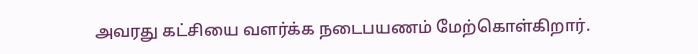அவரது கட்சியை வளர்க்க நடைபயணம் மேற்கொள்கிறார்.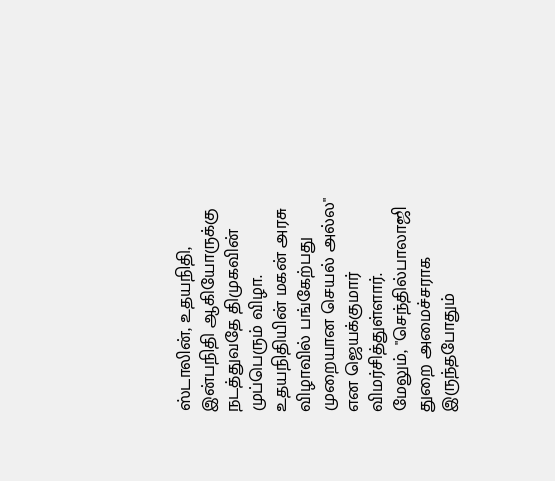ஸ்டாலின், உதயநிதி, இன்பநிதி ஆகியோருக்கு நடத்துவதே திமுகவின் முப்பெரும் விழா. உதயநிதியின் மகன் அரசு விழாவில் பங்கேற்பது முறையான செயல் அல்ல" என ஜெயக்குமார் விமர்சித்துள்ளார்.
மேலும், "செந்தில்பாலாஜி துறை அமைச்சராக இருந்தபோதும்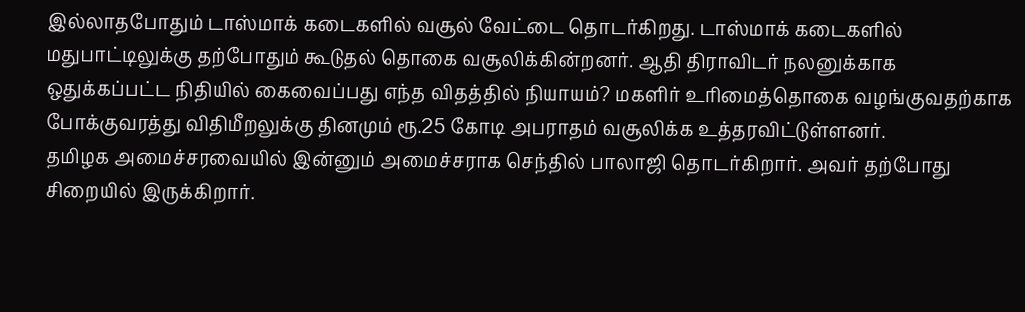இல்லாதபோதும் டாஸ்மாக் கடைகளில் வசூல் வேட்டை தொடர்கிறது. டாஸ்மாக் கடைகளில் மதுபாட்டிலுக்கு தற்போதும் கூடுதல் தொகை வசூலிக்கின்றனர். ஆதி திராவிடர் நலனுக்காக ஒதுக்கப்பட்ட நிதியில் கைவைப்பது எந்த விதத்தில் நியாயம்? மகளிர் உரிமைத்தொகை வழங்குவதற்காக போக்குவரத்து விதிமீறலுக்கு தினமும் ரூ.25 கோடி அபராதம் வசூலிக்க உத்தரவிட்டுள்ளனர்.
தமிழக அமைச்சரவையில் இன்னும் அமைச்சராக செந்தில் பாலாஜி தொடர்கிறார். அவர் தற்போது சிறையில் இருக்கிறார்.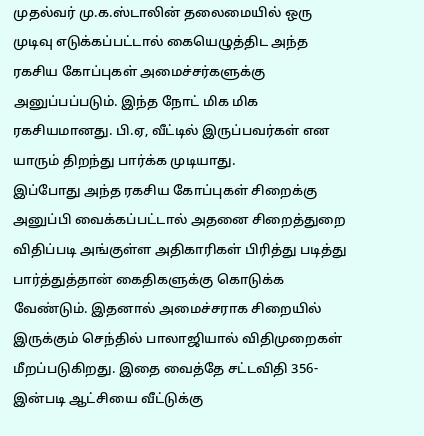முதல்வர் மு.க.ஸ்டாலின் தலைமையில் ஒரு முடிவு எடுக்கப்பட்டால் கையெழுத்திட அந்த ரகசிய கோப்புகள் அமைச்சர்களுக்கு அனுப்பப்படும். இந்த நோட் மிக மிக ரகசியமானது. பி.ஏ, வீட்டில் இருப்பவர்கள் என யாரும் திறந்து பார்க்க முடியாது.
இப்போது அந்த ரகசிய கோப்புகள் சிறைக்கு அனுப்பி வைக்கப்பட்டால் அதனை சிறைத்துறை விதிப்படி அங்குள்ள அதிகாரிகள் பிரித்து படித்து பார்த்துத்தான் கைதிகளுக்கு கொடுக்க வேண்டும். இதனால் அமைச்சராக சிறையில் இருக்கும் செந்தில் பாலாஜியால் விதிமுறைகள் மீறப்படுகிறது. இதை வைத்தே சட்டவிதி 356-இன்படி ஆட்சியை வீட்டுக்கு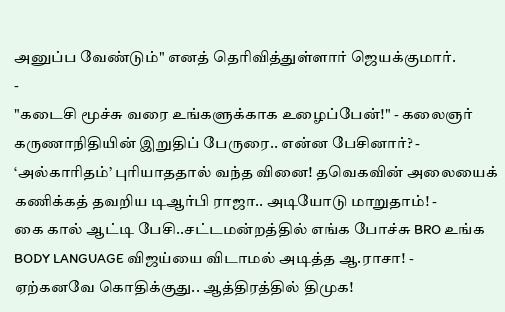அனுப்ப வேண்டும்" எனத் தெரிவித்துள்ளார் ஜெயக்குமார்.
-
"கடைசி மூச்சு வரை உங்களுக்காக உழைப்பேன்!" - கலைஞர் கருணாநிதியின் இறுதிப் பேருரை.. என்ன பேசினார்? -
‘அல்காரிதம்’ புரியாததால் வந்த வினை! தவெகவின் அலையைக் கணிக்கத் தவறிய டிஆர்பி ராஜா.. அடியோடு மாறுதாம்! -
கை கால் ஆட்டி பேசி..சட்டமன்றத்தில் எங்க போச்சு BRO உங்க BODY LANGUAGE விஜய்யை விடாமல் அடித்த ஆ.ராசா! -
ஏற்கனவே கொதிக்குது.. ஆத்திரத்தில் திமுக!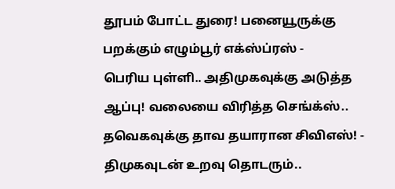தூபம் போட்ட துரை! பனையூருக்கு பறக்கும் எழும்பூர் எக்ஸ்ப்ரஸ் -
பெரிய புள்ளி.. அதிமுகவுக்கு அடுத்த ஆப்பு! வலையை விரித்த செங்க்ஸ்.. தவெகவுக்கு தாவ தயாரான சிவிஎஸ்! -
திமுகவுடன் உறவு தொடரும்..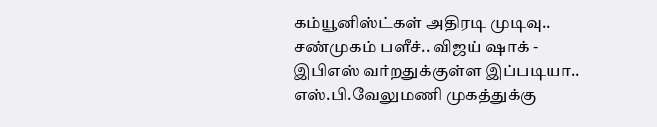கம்யூனிஸ்ட்கள் அதிரடி முடிவு.. சண்முகம் பளீச்.. விஜய் ஷாக் -
இபிஎஸ் வர்றதுக்குள்ள இப்படியா.. எஸ்.பி.வேலுமணி முகத்துக்கு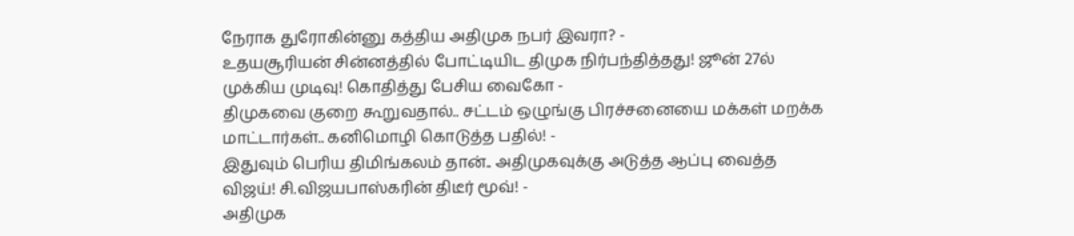நேராக துரோகின்னு கத்திய அதிமுக நபர் இவரா? -
உதயசூரியன் சின்னத்தில் போட்டியிட திமுக நிர்பந்தித்தது! ஜூன் 27ல் முக்கிய முடிவு! கொதித்து பேசிய வைகோ -
திமுகவை குறை கூறுவதால்.. சட்டம் ஒழுங்கு பிரச்சனையை மக்கள் மறக்க மாட்டார்கள்.. கனிமொழி கொடுத்த பதில்! -
இதுவும் பெரிய திமிங்கலம் தான்.. அதிமுகவுக்கு அடுத்த ஆப்பு வைத்த விஜய்! சி.விஜயபாஸ்கரின் திடீர் மூவ்! -
அதிமுக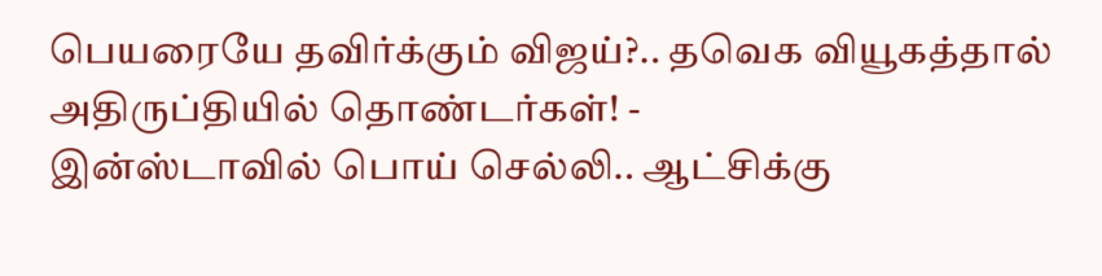பெயரையே தவிர்க்கும் விஜய்?.. தவெக வியூகத்தால் அதிருப்தியில் தொண்டர்கள்! -
இன்ஸ்டாவில் பொய் செல்லி.. ஆட்சிக்கு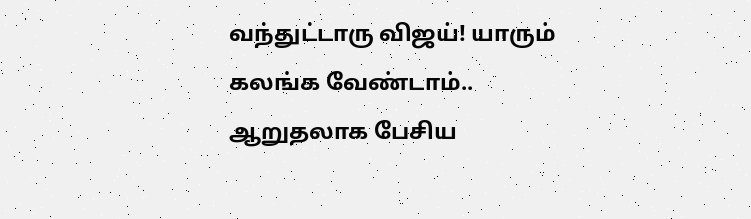வந்துட்டாரு விஜய்! யாரும் கலங்க வேண்டாம்.. ஆறுதலாக பேசிய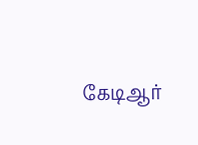கேடிஆர்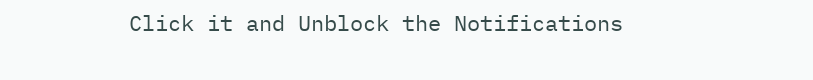Click it and Unblock the Notifications